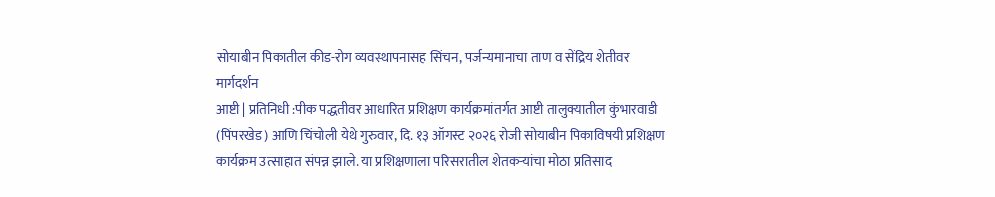सोयाबीन पिकातील कीड-रोग व्यवस्थापनासह सिंचन, पर्जन्यमानाचा ताण व सेंद्रिय शेतीवर मार्गदर्शन
आष्टी | प्रतिनिधी :पीक पद्धतीवर आधारित प्रशिक्षण कार्यक्रमांतर्गत आष्टी तालुक्यातील कुंभारवाडी (पिंपरखेड) आणि चिंचोली येथे गुरुवार, दि. १३ ऑगस्ट २०२६ रोजी सोयाबीन पिकाविषयी प्रशिक्षण कार्यक्रम उत्साहात संपन्न झाले. या प्रशिक्षणाला परिसरातील शेतकऱ्यांचा मोठा प्रतिसाद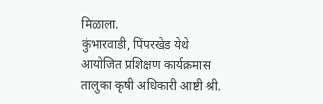मिळाला.
कुंभारवाडी, पिंपरखेड येथे आयोजित प्रशिक्षण कार्यक्रमास तालुका कृषी अधिकारी आष्टी श्री.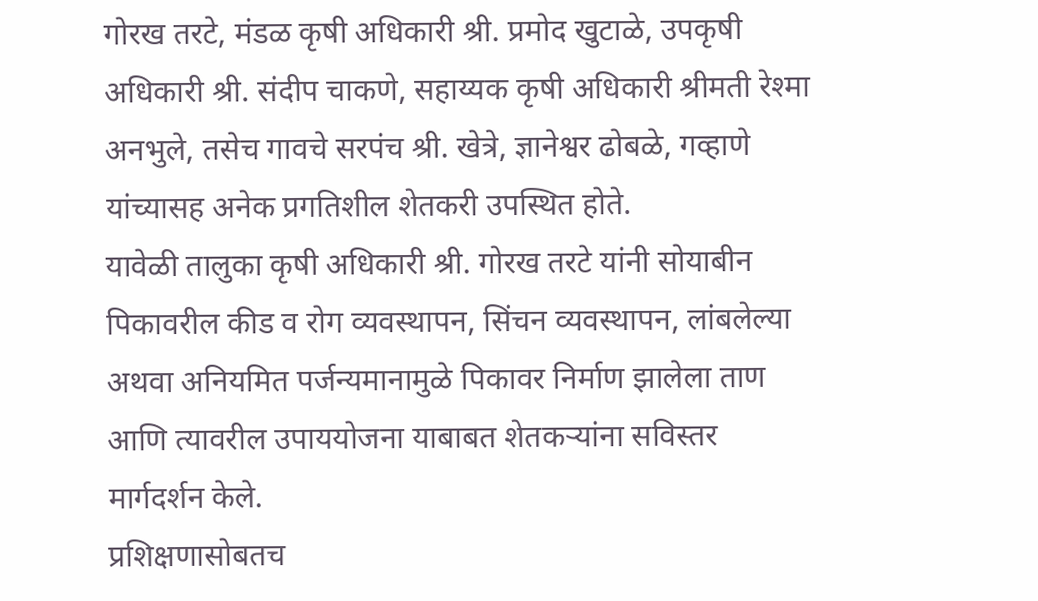गोरख तरटे, मंडळ कृषी अधिकारी श्री. प्रमोद खुटाळे, उपकृषी अधिकारी श्री. संदीप चाकणे, सहाय्यक कृषी अधिकारी श्रीमती रेश्मा अनभुले, तसेच गावचे सरपंच श्री. खेत्रे, ज्ञानेश्वर ढोबळे, गव्हाणे यांच्यासह अनेक प्रगतिशील शेतकरी उपस्थित होते.
यावेळी तालुका कृषी अधिकारी श्री. गोरख तरटे यांनी सोयाबीन पिकावरील कीड व रोग व्यवस्थापन, सिंचन व्यवस्थापन, लांबलेल्या अथवा अनियमित पर्जन्यमानामुळे पिकावर निर्माण झालेला ताण आणि त्यावरील उपाययोजना याबाबत शेतकऱ्यांना सविस्तर मार्गदर्शन केले.
प्रशिक्षणासोबतच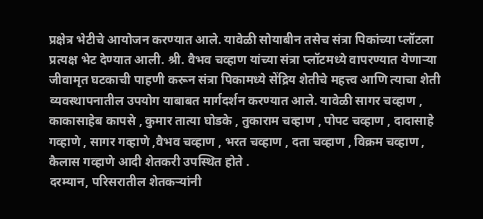प्रक्षेत्र भेटीचे आयोजन करण्यात आले. यावेळी सोयाबीन तसेच संत्रा पिकांच्या प्लॉटला प्रत्यक्ष भेट देण्यात आली. श्री. वैभव चव्हाण यांच्या संत्रा प्लॉटमध्ये वापरण्यात येणाऱ्या जीवामृत घटकाची पाहणी करून संत्रा पिकामध्ये सेंद्रिय शेतीचे महत्त्व आणि त्याचा शेती व्यवस्थापनातील उपयोग याबाबत मार्गदर्शन करण्यात आले. यावेळी सागर चव्हाण , काकासाहेब कापसे , कुमार तात्या घोडके , तुकाराम चव्हाण , पोपट चव्हाण , दादासाहे गव्हाणे , सागर गव्हाणे ,वैभव चव्हाण , भरत चव्हाण , दता चव्हाण , विक्रम चव्हाण , कैलास गव्हाणे आदी शेतकरी उपस्थित होते .
दरम्यान, परिसरातील शेतकऱ्यांनी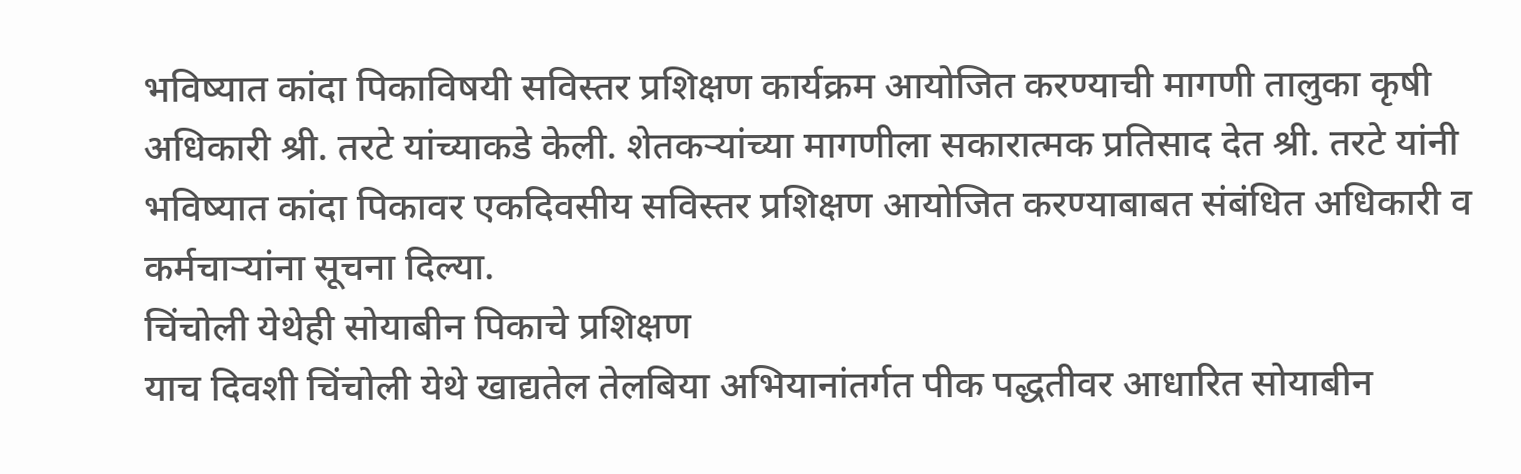भविष्यात कांदा पिकाविषयी सविस्तर प्रशिक्षण कार्यक्रम आयोजित करण्याची मागणी तालुका कृषी अधिकारी श्री. तरटे यांच्याकडे केली. शेतकऱ्यांच्या मागणीला सकारात्मक प्रतिसाद देत श्री. तरटे यांनी भविष्यात कांदा पिकावर एकदिवसीय सविस्तर प्रशिक्षण आयोजित करण्याबाबत संबंधित अधिकारी व कर्मचाऱ्यांना सूचना दिल्या.
चिंचोली येथेही सोयाबीन पिकाचे प्रशिक्षण
याच दिवशी चिंचोली येथे खाद्यतेल तेलबिया अभियानांतर्गत पीक पद्धतीवर आधारित सोयाबीन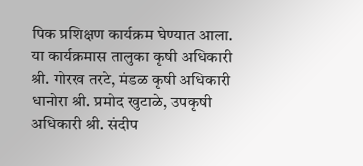पिक प्रशिक्षण कार्यक्रम घेण्यात आला. या कार्यक्रमास तालुका कृषी अधिकारी श्री. गोरख तरटे, मंडळ कृषी अधिकारी धानोरा श्री. प्रमोद खुटाळे, उपकृषी अधिकारी श्री. संदीप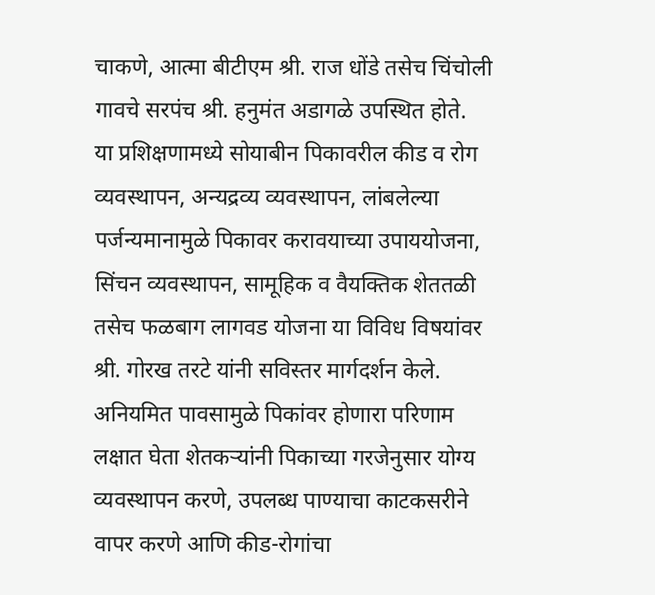चाकणे, आत्मा बीटीएम श्री. राज धोंडे तसेच चिंचोली गावचे सरपंच श्री. हनुमंत अडागळे उपस्थित होते.
या प्रशिक्षणामध्ये सोयाबीन पिकावरील कीड व रोग व्यवस्थापन, अन्यद्रव्य व्यवस्थापन, लांबलेल्या पर्जन्यमानामुळे पिकावर करावयाच्या उपाययोजना, सिंचन व्यवस्थापन, सामूहिक व वैयक्तिक शेततळी तसेच फळबाग लागवड योजना या विविध विषयांवर श्री. गोरख तरटे यांनी सविस्तर मार्गदर्शन केले.
अनियमित पावसामुळे पिकांवर होणारा परिणाम लक्षात घेता शेतकऱ्यांनी पिकाच्या गरजेनुसार योग्य व्यवस्थापन करणे, उपलब्ध पाण्याचा काटकसरीने वापर करणे आणि कीड-रोगांचा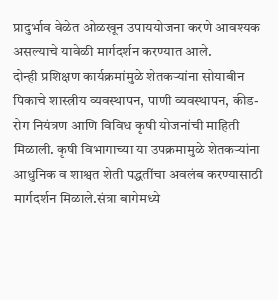प्रादुर्भाव वेळेत ओळखून उपाययोजना करणे आवश्यक असल्याचे यावेळी मार्गदर्शन करण्यात आले.
दोन्ही प्रशिक्षण कार्यक्रमांमुळे शेतकऱ्यांना सोयाबीन पिकाचे शास्त्रीय व्यवस्थापन, पाणी व्यवस्थापन, कीड-रोग नियंत्रण आणि विविध कृषी योजनांची माहिती मिळाली. कृषी विभागाच्या या उपक्रमामुळे शेतकऱ्यांना आधुनिक व शाश्वत शेती पद्धतींचा अवलंब करण्यासाठी मार्गदर्शन मिळाले.संत्रा बागेमध्ये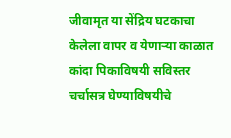जीवामृत या सेंद्रिय घटकाचा केलेला वापर व येणाऱ्या काळात कांदा पिकाविषयी सविस्तर चर्चासत्र घेण्याविषयीचे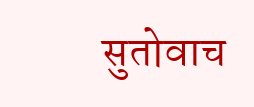सुतोवाच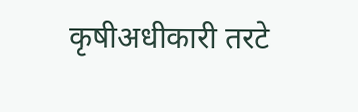कृषीअधीकारी तरटे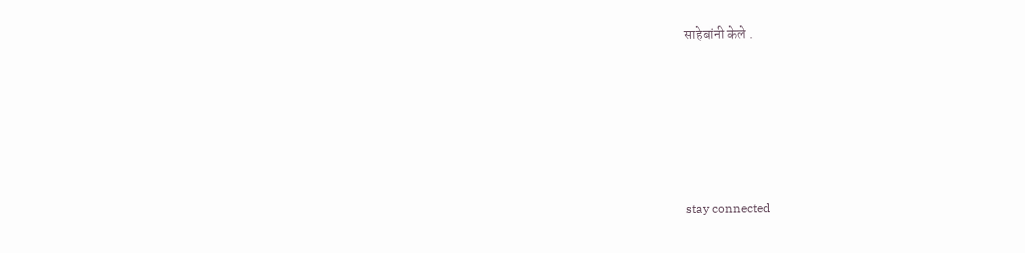साहेबांनी केले .







stay connected